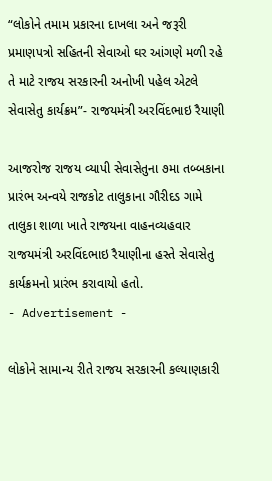“લોકોને તમામ પ્રકારના દાખલા અને જરૂરી પ્રમાણપત્રો સહિતની સેવાઓ ઘર આંગણે મળી રહે તે માટે રાજય સરકારની અનોખી પહેલ એટલે સેવાસેતુ કાર્યક્રમ”- રાજયમંત્રી અરવિંદભાઇ રૈયાણી

આજરોજ રાજય વ્યાપી સેવાસેતુના ૭મા તબ્બકાના પ્રારંભ અન્વયે રાજકોટ તાલુકાના ગૌરીદડ ગામે તાલુકા શાળા ખાતે રાજયના વાહનવ્યહવાર રાજયમંત્રી અરવિંદભાઇ રૈયાણીના હસ્તે સેવાસેતુ કાર્યક્રમનો પ્રારંભ કરાવાયો હતો.
- Advertisement -

લોકોને સામાન્ય રીતે રાજય સરકારની કલ્યાણકારી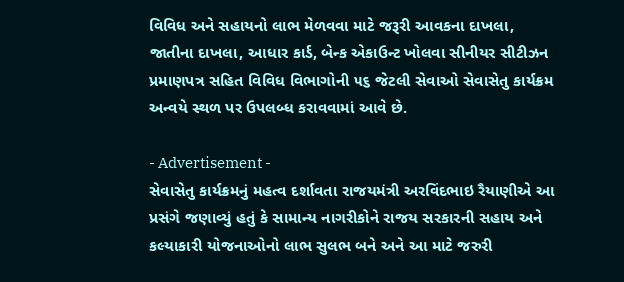વિવિધ અને સહાયનો લાભ મેળવવા માટે જરૂરી આવકના દાખલા, જાતીના દાખલા, આધાર કાર્ડ, બેન્ક એકાઉન્ટ ખોલવા સીનીયર સીટીઝન પ્રમાણપત્ર સહિત વિવિધ વિભાગોની ૫૬ જેટલી સેવાઓ સેવાસેતુ કાર્યક્રમ અન્વયે સ્થળ પર ઉપલબ્ધ કરાવવામાં આવે છે.

- Advertisement -
સેવાસેતુ કાર્યક્રમનું મહત્વ દર્શાવતા રાજયમંત્રી અરવિંદભાઇ રૈયાણીએ આ પ્રસંગે જણાવ્યું હતું કે સામાન્ય નાગરીકોને રાજય સરકારની સહાય અને કલ્યાકારી યોજનાઓનો લાભ સુલભ બને અને આ માટે જરુરી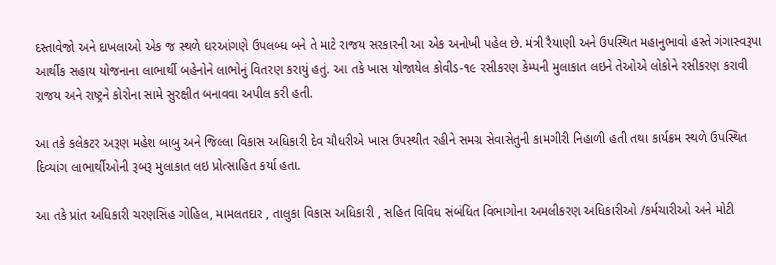દસ્તાવેજો અને દાખલાઓ એક જ સ્થળે ઘરઆંગણે ઉપલબ્ધ બને તે માટે રાજય સરકારની આ એક અનોખી પહેલ છે. મંત્રી રૈયાણી અને ઉપસ્થિત મહાનુભાવો હસ્તે ગંગાસ્વરૂપા આર્થીક સહાય યોજનાના લાભાર્થી બહેનોને લાભોનું વિતરણ કરાયું હતું. આ તકે ખાસ યોજાયેલ કોવીડ-૧૯ રસીકરણ કેમ્પની મુલાકાત લઇને તેઓએ લોકોને રસીકરણ કરાવી રાજય અને રાષ્ટ્રને કોરોના સામે સુરક્ષીત બનાવવા અપીલ કરી હતી.

આ તકે કલેકટર અરૂણ મહેશ બાબુ અને જિલ્લા વિકાસ અધિકારી દેવ ચૌધરીએ ખાસ ઉપસ્થીત રહીને સમગ્ર સેવાસેતુની કામગીરી નિહાળી હતી તથા કાર્યક્રમ સ્થળે ઉપસ્થિત દિવ્યાંગ લાભાર્થીઓની રૂબરૂ મુલાકાત લઇ પ્રોત્સાહિત કર્યા હતા.

આ તકે પ્રાંત અધિકારી ચરણસિંહ ગોહિલ, મામલતદાર , તાલુકા વિકાસ અધિકારી , સહિત વિવિધ સંબંધિત વિભાગોના અમલીકરણ અધિકારીઓ /કર્મચારીઓ અને મોટી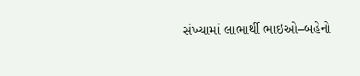સંખ્યામાં લાભાર્થી ભાઇઓ–બહેનો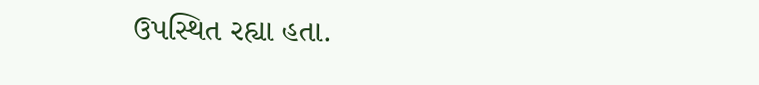ઉપસ્થિત રહ્યા હતા.